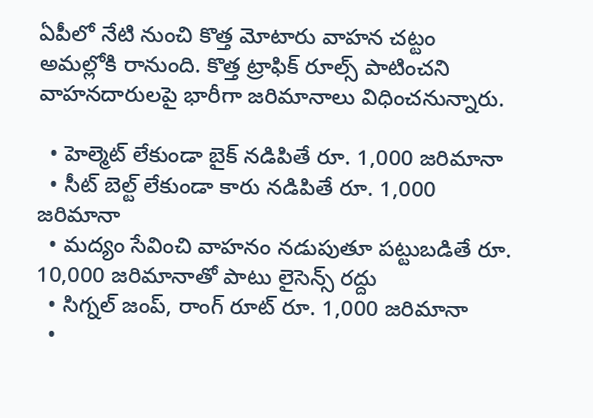ఏపీలో నేటి నుంచి కొత్త మోటారు వాహన చట్టం అమల్లోకి రానుంది. కొత్త ట్రాఫిక్ రూల్స్ పాటించని వాహనదారులపై భారీగా జరిమానాలు విధించనున్నారు.

  • హెల్మెట్ లేకుండా బైక్ నడిపితే రూ. 1,000 జరిమానా
  • సీట్ బెల్ట్ లేకుండా కారు నడిపితే రూ. 1,000 జరిమానా
  • మద్యం సేవించి వాహనం నడుపుతూ పట్టుబడితే రూ. 10,000 జరిమానాతో పాటు లైసెన్స్ రద్దు
  • సిగ్నల్ జంప్, రాంగ్ రూట్ రూ. 1,000 జరిమానా
  •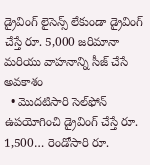డ్రైవింగ్ లైసెన్స్ లేకుండా డ్రైవింగ్ చేస్తే రూ. 5,000 జరిమానా మరియు వాహనాన్ని సీజ్ చేసే అవకాశం
  • మొదటిసారి సెల్‌ఫోన్ ఉపయోగించి డ్రైవింగ్ చేస్తే రూ. 1,500… రెండోసారి రూ.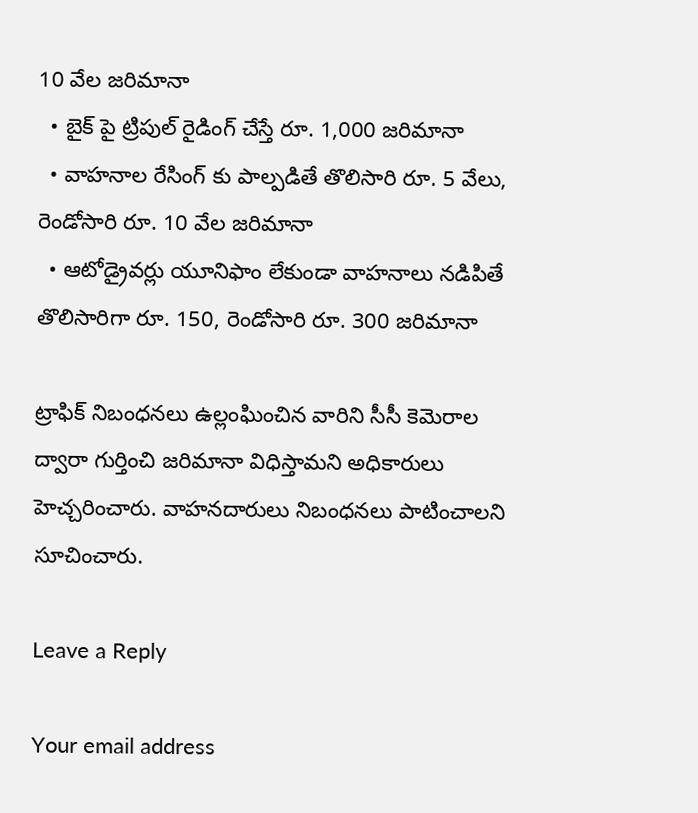10 వేల జరిమానా
  • బైక్ పై ట్రిపుల్ రైడింగ్ చేస్తే రూ. 1,000 జరిమానా
  • వాహనాల రేసింగ్ కు పాల్పడితే తొలిసారి రూ. 5 వేలు, రెండోసారి రూ. 10 వేల జరిమానా
  • ఆటోడ్రైవర్లు యూనిఫాం లేకుండా వాహనాలు నడిపితే తొలిసారిగా రూ. 150, రెండోసారి రూ. 300 జరిమానా

ట్రాఫిక్ నిబంధనలు ఉల్లంఘించిన వారిని సీసీ కెమెరాల ద్వారా గుర్తించి జరిమానా విధిస్తామని అధికారులు హెచ్చరించారు. వాహనదారులు నిబంధనలు పాటించాలని సూచించారు.

Leave a Reply

Your email address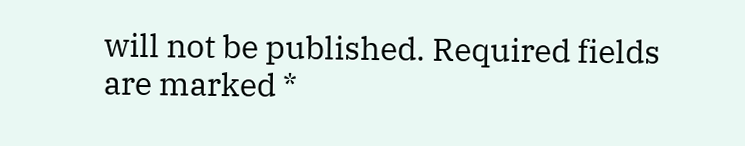will not be published. Required fields are marked *